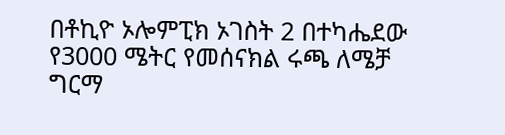በቶኪዮ ኦሎምፒክ ኦገስት 2 በተካሔደው የ3000 ሜትር የመሰናክል ሩጫ ለሜቻ ግርማ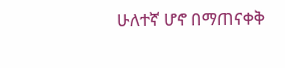ሁለተኛ ሆኖ በማጠናቀቅ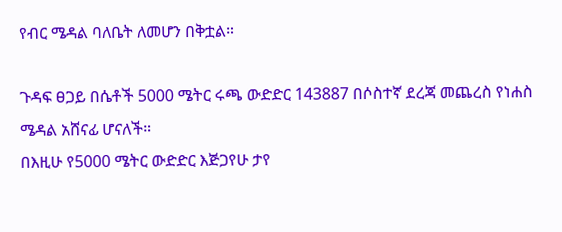የብር ሜዳል ባለቤት ለመሆን በቅቷል።

ጉዳፍ ፀጋይ በሴቶች 5000 ሜትር ሩጫ ውድድር 143887 በሶስተኛ ደረጃ መጨረስ የነሐስ ሜዳል አሸናፊ ሆናለች።
በእዚሁ የ5000 ሜትር ውድድር እጅጋየሁ ታየ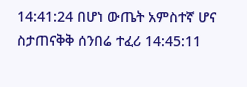14:41:24 በሆነ ውጤት አምስተኛ ሆና ስታጠናቅቅ ሰንበሬ ተፈሪ 14:45:11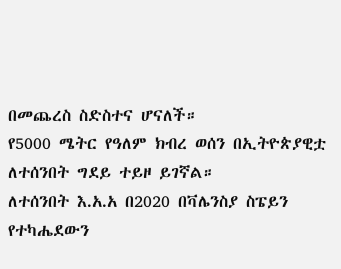በመጨረስ ስድስተና ሆናለች።
የ5000 ሜትር የዓለም ክብረ ወሰን በኢትዮጵያዊቷ ለተሰንበት ግደይ ተይዞ ይገኛል።
ለተሰንበት እ.አ.አ በ2020 በቫሌንስያ ስፔይን የተካሔደውን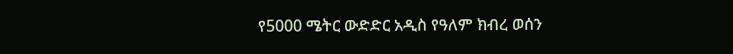የ5000 ሜትር ውድድር አዲስ የዓለም ክብረ ወሰን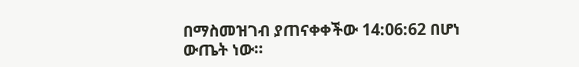በማስመዝገብ ያጠናቀቀችው 14:06:62 በሆነ ውጤት ነው።